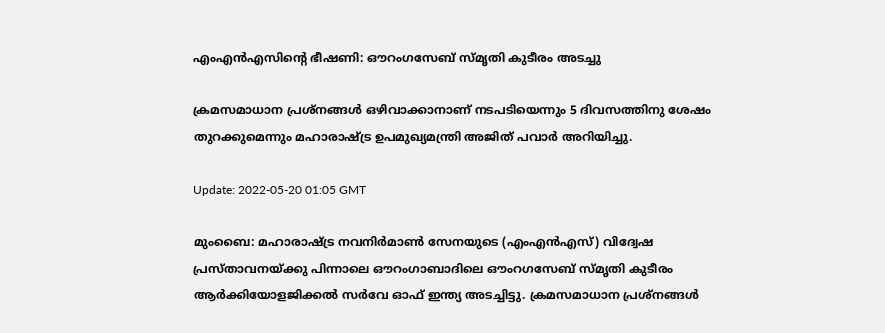എംഎൻഎസിന്റെ ഭീഷണി: ഔറംഗസേബ് സ്മൃതി കുടീരം അടച്ചു

ക്രമസമാധാന പ്രശ്നങ്ങൾ ഒഴിവാക്കാനാണ് നടപടിയെന്നും 5 ദിവസത്തിനു ശേഷം തുറക്കുമെന്നും മഹാരാഷ്ട്ര ഉപമുഖ്യമന്ത്രി അജിത് പവാർ അറിയിച്ചു.

Update: 2022-05-20 01:05 GMT

മുംബൈ: മഹാരാഷ്ട്ര നവനിർമാൺ സേനയുടെ (എംഎൻഎസ്) വിദ്വേഷ പ്രസ്താവനയ്ക്കു പിന്നാലെ ഔറംഗാബാദിലെ ഔംറഗസേബ് സ്മൃതി കുടീരം ആർക്കിയോളജിക്കൽ സർവേ ഓഫ് ഇന്ത്യ അടച്ചിട്ടു. ക്രമസമാധാന പ്രശ്നങ്ങൾ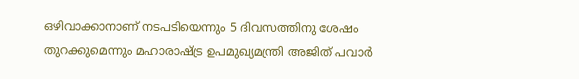ഒഴിവാക്കാനാണ് നടപടിയെന്നും 5 ദിവസത്തിനു ശേഷം തുറക്കുമെന്നും മഹാരാഷ്ട്ര ഉപമുഖ്യമന്ത്രി അജിത് പവാർ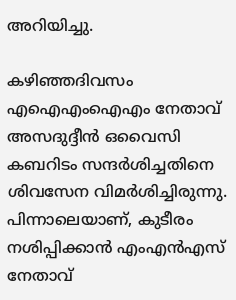അറിയിച്ചു.

കഴിഞ്ഞദിവസം എഐഎംഐഎം നേതാവ് അസദുദ്ദീൻ ഒവൈസി കബറിടം സന്ദർശിച്ചതിനെ ശിവസേന വിമർശിച്ചിരുന്നു. പിന്നാലെയാണ്, കുടീരം നശിപ്പിക്കാൻ എംഎൻഎസ് നേതാവ്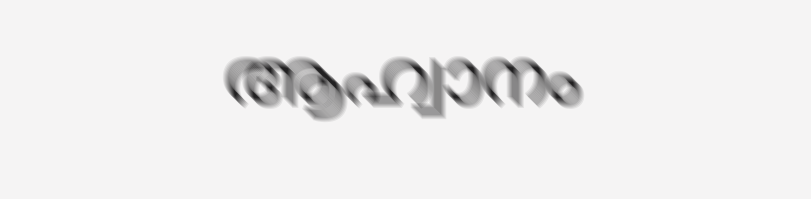ആഹ്വാനം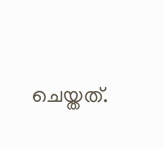ചെയ്തത്.